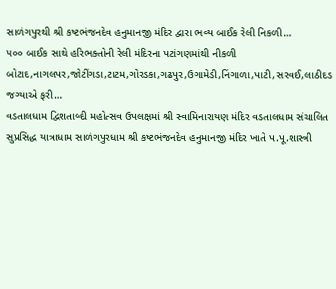સાળંગપુરથી શ્રી કષ્ટભંજનદેવ હનુમાનજી મંદિર દ્વારા ભવ્ય બાઈક રેલી નિકળી…
૫૦૦ બાઈક સાથે હરિભક્તોની રેલી મંદિરના પટાંગણમાંથી નીકળી બોટાદ,નાગલપર,જોટીંગડા,ટાટમ,ગોરડકા,ગઢપુર,ઉગામેડી,નિંગાળા,પાટી,સરવઈ,લાઠીદડ જગ્યાએ ફરી…
વડતાલધામ દ્વિશતાબ્દી મહોત્સવ ઉપલક્ષમાં શ્રી સ્વામિનારાયણ મંદિર વડતાલધામ સંચાલિત સુપ્રસિદ્ધ યાત્રાધામ સાળંગપુરધામ શ્રી કષ્ટભંજનદેવ હનુમાનજી મંદિર ખાતે પ.પૂ.શાસ્ત્રી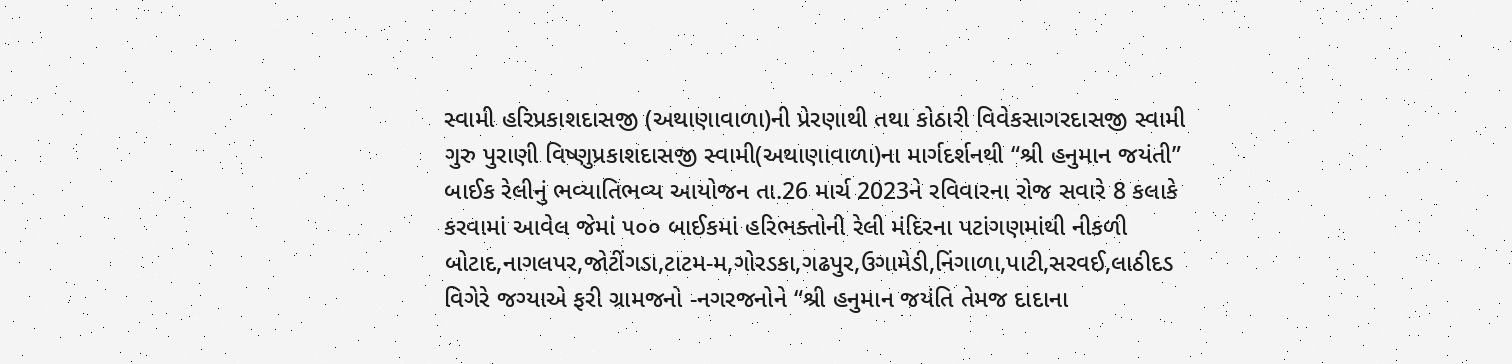સ્વામી હરિપ્રકાશદાસજી (અથાણાવાળા)ની પ્રેરણાથી તથા કોઠારી વિવેકસાગરદાસજી સ્વામી ગુરુ પુરાણી વિષ્ણુપ્રકાશદાસજી સ્વામી(અથાણાવાળા)ના માર્ગદર્શનથી “શ્રી હનુમાન જયંતી” બાઈક રેલીનું ભવ્યાતિભવ્ય આયોજન તા.26 માર્ચ 2023ને રવિવારના રોજ સવારે 8 કલાકે કરવામાં આવેલ જેમાં ૫૦૦ બાઈકમાં હરિભક્તોની રેલી મંદિરના પટાંગણમાંથી નીકળી બોટાદ,નાગલપર,જોટીંગડા,ટાટમ-મ,ગોરડકા,ગઢપુર,ઉગામેડી,નિંગાળા,પાટી,સરવઈ,લાઠીદડ વિગેરે જગ્યાએ ફરી ગ્રામજનો -નગરજનોને “શ્રી હનુમાન જયંતિ તેમજ દાદાના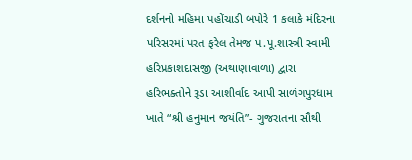દર્શનનો મહિમા પહોંચાડી બપોરે 1 કલાકે મંદિરના પરિસરમાં પરત ફરેલ તેમજ પ.પૂ.શાસ્ત્રી સ્વામી હરિપ્રકાશદાસજી (અથાણાવાળા) દ્વારા હરિભક્તોને રૂડા આશીર્વાદ આપી સાળંગપુરધામ ખાતે “શ્રી હનુમાન જયંતિ”- ગુજરાતના સૌથી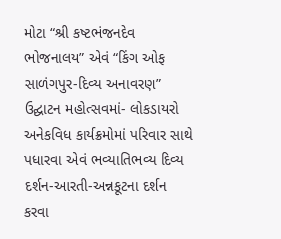મોટા “શ્રી કષ્ટભંજનદેવ ભોજનાલય” એવં “કિંગ ઓફ સાળંગપુર-દિવ્ય અનાવરણ” ઉદ્ઘાટન મહોત્સવમાં- લોકડાયરો અનેકવિધ કાર્યક્રમોમાં પરિવાર સાથે પધારવા એવં ભવ્યાતિભવ્ય દિવ્ય દર્શન-આરતી-અન્નકૂટના દર્શન કરવા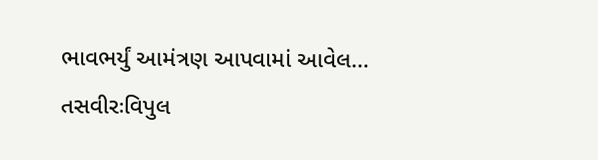ભાવભર્યું આમંત્રણ આપવામાં આવેલ…
તસવીરઃવિપુલ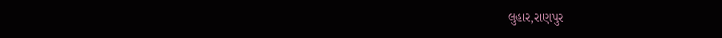લુહાર,રાણપુર